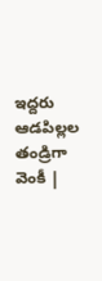ఇద్దరు ఆడపిల్లల తండ్రిగా వెంకీ |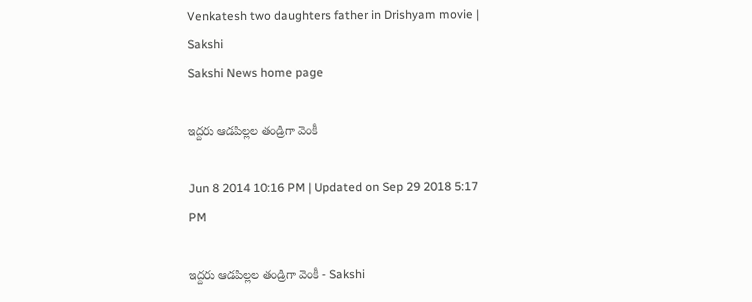Venkatesh two daughters father in Drishyam movie | Sakshi
Sakshi News home page

ఇద్దరు ఆడపిల్లల తండ్రిగా వెంకీ

Jun 8 2014 10:16 PM | Updated on Sep 29 2018 5:17 PM

ఇద్దరు ఆడపిల్లల తండ్రిగా వెంకీ - Sakshi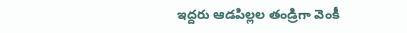ఇద్దరు ఆడపిల్లల తండ్రిగా వెంకీ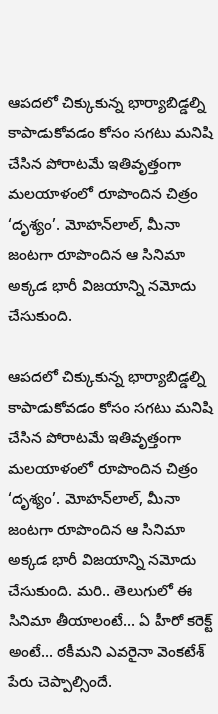ఆపదలో చిక్కుకున్న భార్యాబిడ్డల్ని కాపాడుకోవడం కోసం సగటు మనిషి చేసిన పోరాటమే ఇతివృత్తంగా మలయాళంలో రూపొందిన చిత్రం ‘దృశ్యం’. మోహన్‌లాల్, మీనా జంటగా రూపొందిన ఆ సినిమా అక్కడ భారీ విజయాన్ని నమోదు చేసుకుంది.

ఆపదలో చిక్కుకున్న భార్యాబిడ్డల్ని కాపాడుకోవడం కోసం సగటు మనిషి చేసిన పోరాటమే ఇతివృత్తంగా మలయాళంలో రూపొందిన చిత్రం ‘దృశ్యం’. మోహన్‌లాల్, మీనా జంటగా రూపొందిన ఆ సినిమా అక్కడ భారీ విజయాన్ని నమోదు చేసుకుంది. మరి.. తెలుగులో ఈ సినిమా తీయాలంటే... ఏ హీరో కరెక్ట్ అంటే... ఠకీమని ఎవరైనా వెంకటేశ్ పేరు చెప్పాల్సిందే.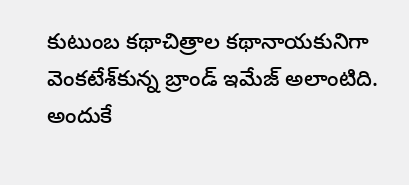కుటుంబ కథాచిత్రాల కథానాయకునిగా వెంకటేశ్‌కున్న బ్రాండ్ ఇమేజ్ అలాంటిది. అందుకే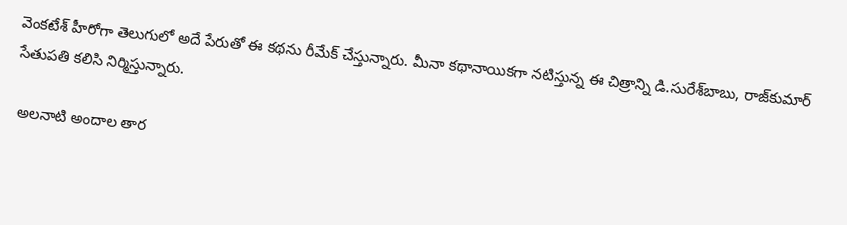వెంకటేశ్ హీరోగా తెలుగులో అదే పేరుతో ఈ కథను రీమేక్ చేస్తున్నారు. మీనా కథానాయికగా నటిస్తున్న ఈ చిత్రాన్ని డి.సురేశ్‌బాబు, రాజ్‌కుమార్ సేతుపతి కలిసి నిర్మిస్తున్నారు.

 అలనాటి అందాల తార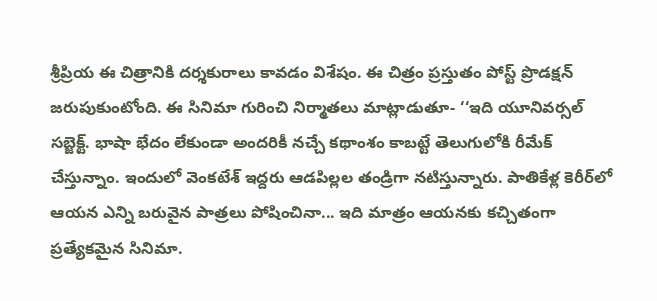శ్రీప్రియ ఈ చిత్రానికి దర్శకురాలు కావడం విశేషం. ఈ చిత్రం ప్రస్తుతం పోస్ట్ ప్రొడక్షన్ జరుపుకుంటోంది. ఈ సినిమా గురించి నిర్మాతలు మాట్లాడుతూ- ‘‘ఇది యూనివర్సల్ సబ్జెక్ట్. భాషా భేదం లేకుండా అందరికీ నచ్చే కథాంశం కాబట్టే తెలుగులోకి రీమేక్ చేస్తున్నాం. ఇందులో వెంకటేశ్ ఇద్దరు ఆడపిల్లల తండ్రిగా నటిస్తున్నారు. పాతికేళ్ల కెరీర్‌లో ఆయన ఎన్ని బరువైన పాత్రలు పోషించినా... ఇది మాత్రం ఆయనకు కచ్చితంగా ప్రత్యేకమైన సినిమా.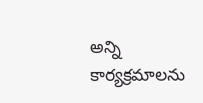అన్ని కార్యక్రమాలను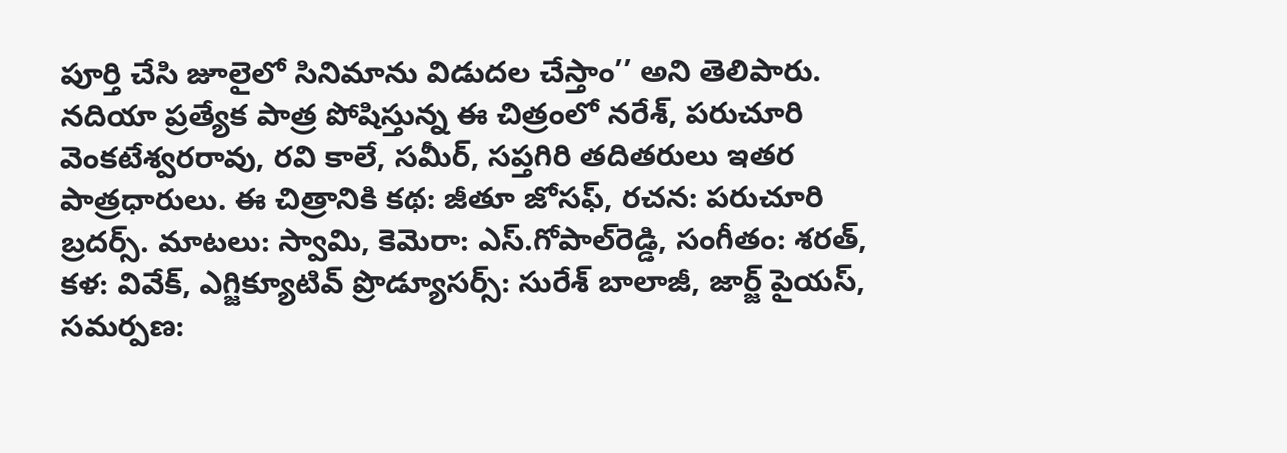పూర్తి చేసి జూలైలో సినిమాను విడుదల చేస్తాం’’ అని తెలిపారు. నదియా ప్రత్యేక పాత్ర పోషిస్తున్న ఈ చిత్రంలో నరేశ్, పరుచూరి వెంకటేశ్వరరావు, రవి కాలే, సమీర్, సప్తగిరి తదితరులు ఇతర పాత్రధారులు. ఈ చిత్రానికి కథ: జీతూ జోసఫ్, రచన: పరుచూరి బ్రదర్స్. మాటలు: స్వామి, కెమెరా: ఎస్.గోపాల్‌రెడ్డి, సంగీతం: శరత్, కళ: వివేక్, ఎగ్జిక్యూటివ్ ప్రొడ్యూసర్స్: సురేశ్ బాలాజీ, జార్జ్ పైయస్, సమర్పణ: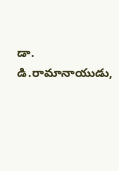డా. డి.రామానాయుడు,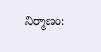నిర్మాణం: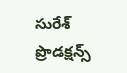సురేశ్ ప్రొడక్షన్స్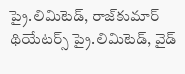ప్రై.లిమిటెడ్, రాజ్‌కుమార్ థియేటర్స్ ప్రై.లిమిటెడ్, వైడ్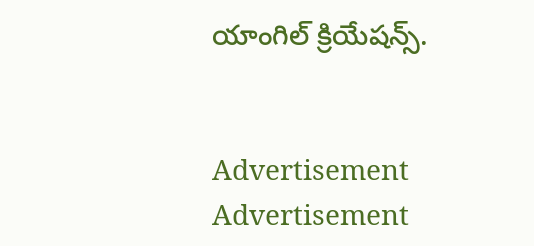యాంగిల్ క్రియేషన్స్.


Advertisement
Advertisement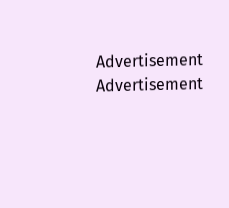Advertisement
Advertisement